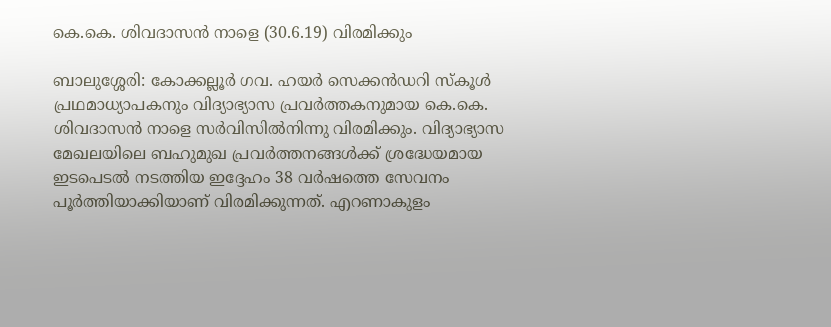കെ.കെ. ശിവദാസൻ നാളെ (30.6.19) വിരമിക്കും

ബാലുശ്ശേരി: കോക്കല്ലൂർ ഗവ. ഹയർ സെക്കൻഡറി സ്കൂൾ പ്രഥമാധ്യാപകനും വിദ്യാഭ്യാസ പ്രവർത്തകനുമായ കെ.കെ. ശിവദാസൻ നാളെ സർവിസിൽനിന്നു വിരമിക്കും. വിദ്യാഭ്യാസ മേഖലയിലെ ബഹുമുഖ പ്രവർത്തനങ്ങൾക്ക് ശ്രദ്ധേയമായ ഇടപെടൽ നടത്തിയ ഇദ്ദേഹം 38 വർഷത്തെ സേവനം പൂർത്തിയാക്കിയാണ് വിരമിക്കുന്നത്. എറണാകുളം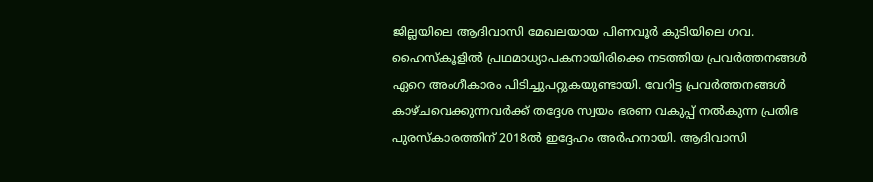ജില്ലയിലെ ആദിവാസി മേഖലയായ പിണവൂർ കുടിയിലെ ഗവ. ഹൈസ്കൂളിൽ പ്രഥമാധ്യാപകനായിരിക്കെ നടത്തിയ പ്രവർത്തനങ്ങൾ ഏറെ അംഗീകാരം പിടിച്ചുപറ്റുകയുണ്ടായി. വേറിട്ട പ്രവർത്തനങ്ങൾ കാഴ്ചവെക്കുന്നവർക്ക് തദ്ദേശ സ്വയം ഭരണ വകുപ്പ് നൽകുന്ന പ്രതിഭ പുരസ്കാരത്തിന് 2018ൽ ഇദ്ദേഹം അർഹനായി. ആദിവാസി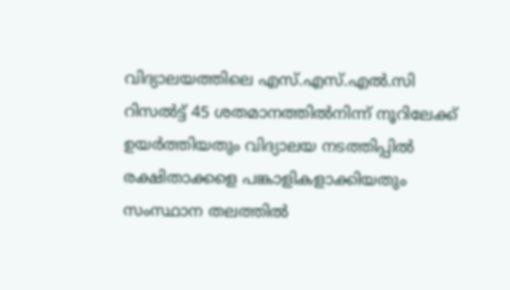വിദ്യാലയത്തിലെ എസ്.എസ്.എൽ.സി റിസൽട്ട് 45 ശതമാനത്തിൽനിന്ന് നൂറിലേക്ക് ഉയർത്തിയതും വിദ്യാലയ നടത്തിപ്പിൽ രക്ഷിതാക്കളെ പങ്കാളികളാക്കിയതും സംസ്ഥാന തലത്തിൽ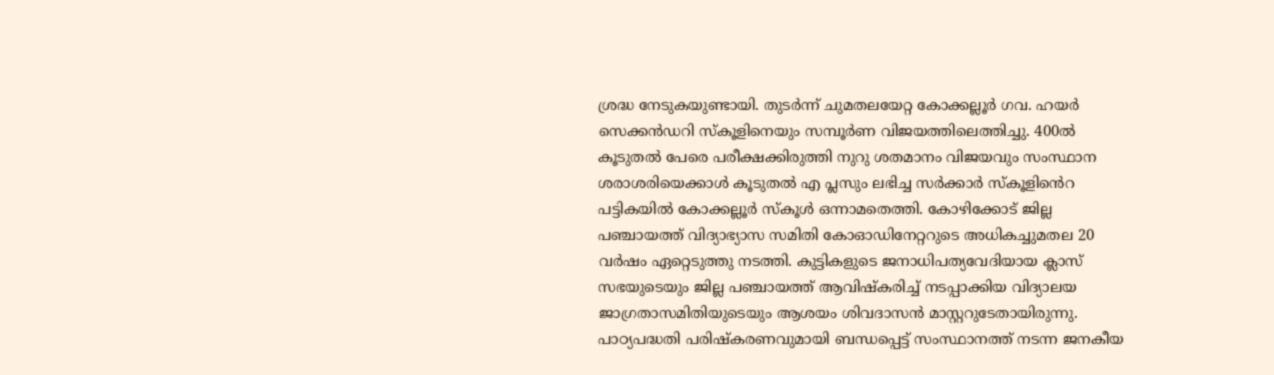ശ്രദ്ധ നേടുകയുണ്ടായി. തുടർന്ന് ചുമതലയേറ്റ കോക്കല്ലൂർ ഗവ. ഹയർ സെക്കൻഡറി സ്കൂളിനെയും സമ്പൂർണ വിജയത്തിലെത്തിച്ചു. 400ൽ കൂടുതൽ പേരെ പരീക്ഷക്കിരുത്തി നുറു ശതമാനം വിജയവും സംസ്ഥാന ശരാശരിയെക്കാൾ കൂടുതൽ എ പ്ലസും ലഭിച്ച സർക്കാർ സ്കൂളിൻെറ പട്ടികയിൽ കോക്കല്ലൂർ സ്കൂൾ ഒന്നാമതെത്തി. കോഴിക്കോട് ജില്ല പഞ്ചായത്ത് വിദ്യാഭ്യാസ സമിതി കോഓഡിനേറ്ററുടെ അധികച്ചുമതല 20 വർഷം ഏറ്റെടുത്തു നടത്തി. കുട്ടികളുടെ ജനാധിപത്യവേദിയായ ക്ലാസ് സഭയുടെയും ജില്ല പഞ്ചായത്ത് ആവിഷ്കരിച്ച് നടപ്പാക്കിയ വിദ്യാലയ ജാഗ്രതാസമിതിയുടെയും ആശയം ശിവദാസൻ മാസ്റ്ററുടേതായിരുന്നു. പാഠ്യപദ്ധതി പരിഷ്കരണവുമായി ബന്ധപ്പെട്ട് സംസ്ഥാനത്ത് നടന്ന ജനകീയ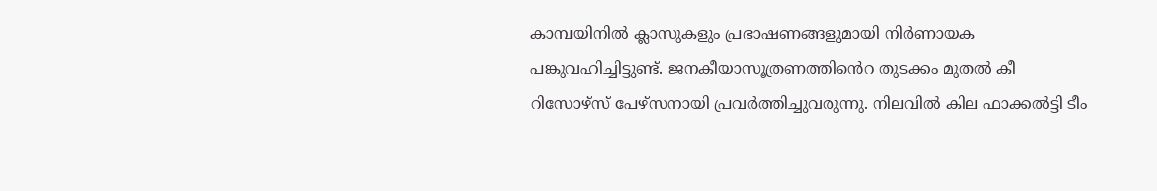കാമ്പയിനിൽ ക്ലാസുകളും പ്രഭാഷണങ്ങളുമായി നിർണായക പങ്കുവഹിച്ചിട്ടുണ്ട്‌. ജനകീയാസൂത്രണത്തിൻെറ തുടക്കം മുതൽ കീ റിസോഴ്സ് പേഴ്സനായി പ്രവർത്തിച്ചുവരുന്നു. നിലവിൽ കില ഫാക്കൽട്ടി ടീം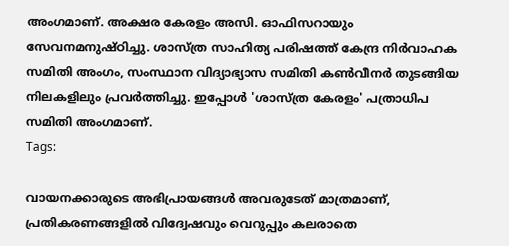അംഗമാണ്‌. അക്ഷര കേരളം അസി. ഓഫിസറായും സേവനമനുഷ്ഠിച്ചു. ശാസ്ത്ര സാഹിത്യ പരിഷത്ത് കേന്ദ്ര നിർവാഹക സമിതി അംഗം, സംസ്ഥാന വിദ്യാഭ്യാസ സമിതി കൺവീനർ തുടങ്ങിയ നിലകളിലും പ്രവർത്തിച്ചു. ഇപ്പോൾ 'ശാസ്ത്ര കേരളം' പത്രാധിപ സമിതി അംഗമാണ്.
Tags:

വായനക്കാരുടെ അഭിപ്രായങ്ങള്‍ അവരുടേത് മാത്രമാണ്, പ്രതികരണങ്ങളിൽ വിദ്വേഷവും വെറുപ്പും കലരാതെ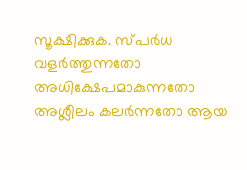സൂക്ഷിക്കുക. സ്പർധ വളർത്തുന്നതോ അധിക്ഷേപമാകുന്നതോ അശ്ലീലം കലർന്നതോ ആയ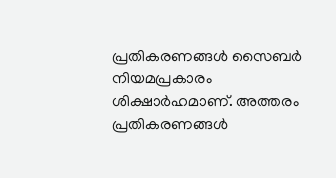പ്രതികരണങ്ങൾ സൈബർ നിയമപ്രകാരം ശിക്ഷാർഹമാണ്. അത്തരം പ്രതികരണങ്ങൾ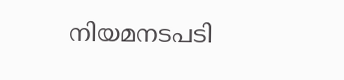നിയമനടപടി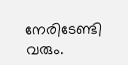നേരിടേണ്ടി വരും.